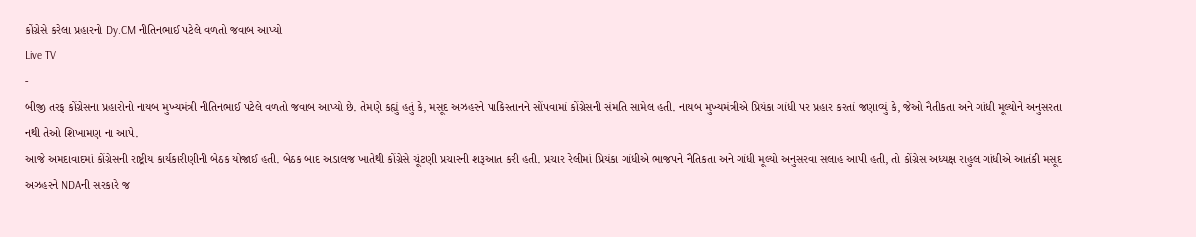કોંગ્રેસે કરેલા પ્રહારનો Dy.CM નીતિનભાઈ પટેલે વળતો જવાબ આપ્યો
Live TV
-
બીજી તરફ કોંગ્રેસના પ્રહારોનો નાયબ મુખ્યમંત્રી નીતિનભાઈ પટેલે વળતો જવાબ આપ્યો છે. તેમણે કહ્યું હતું કે, મસૂદ અઝહરને પાકિસ્તાનને સોંપવામાં કોંગ્રેસની સંમતિ સામેલ હતી. નાયબ મુખ્યમંત્રીએ પ્રિયંકા ગાંધી પર પ્રહાર કરતાં જણાવ્યું કે, જેઓ નૈતીકતા અને ગાંધી મૂલ્યોને અનુસરતા નથી તેઓ શિખામણ ના આપે.
આજે અમદાવાદમાં કોંગ્રેસની રાષ્ટ્રીય કાર્યકારીણીની બેઠક યોજાઈ હતી. બેઠક બાદ અડાલજ ખાતેથી કોંગ્રેસે ચૂંટણી પ્રચારની શરૂઆત કરી હતી. પ્રચાર રેલીમાં પ્રિયંકા ગાંધીએ ભાજપને નૈતિકતા અને ગાંધી મૂલ્યો અનુસરવા સલાહ આપી હતી, તો કોંગ્રેસ અધ્યક્ષ રાહુલ ગાંધીએ આતંકી મસૂદ અઝહરને NDAની સરકારે જ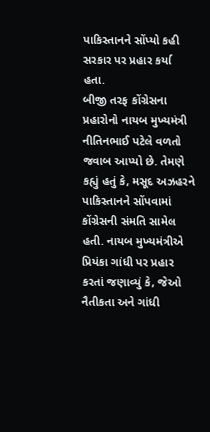પાકિસ્તાનને સોંપ્યો કહી સરકાર પર પ્રહાર કર્યા હતા.
બીજી તરફ કોંગ્રેસના પ્રહારોનો નાયબ મુખ્યમંત્રી નીતિનભાઈ પટેલે વળતો જવાબ આપ્યો છે. તેમણે કહ્યું હતું કે, મસૂદ અઝહરને પાકિસ્તાનને સોંપવામાં કોંગ્રેસની સંમતિ સામેલ હતી. નાયબ મુખ્યમંત્રીએ પ્રિયંકા ગાંધી પર પ્રહાર કરતાં જણાવ્યું કે, જેઓ નૈતીકતા અને ગાંધી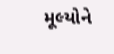મૂલ્યોને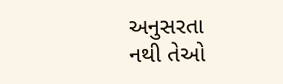અનુસરતા નથી તેઓ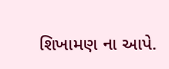શિખામણ ના આપે.